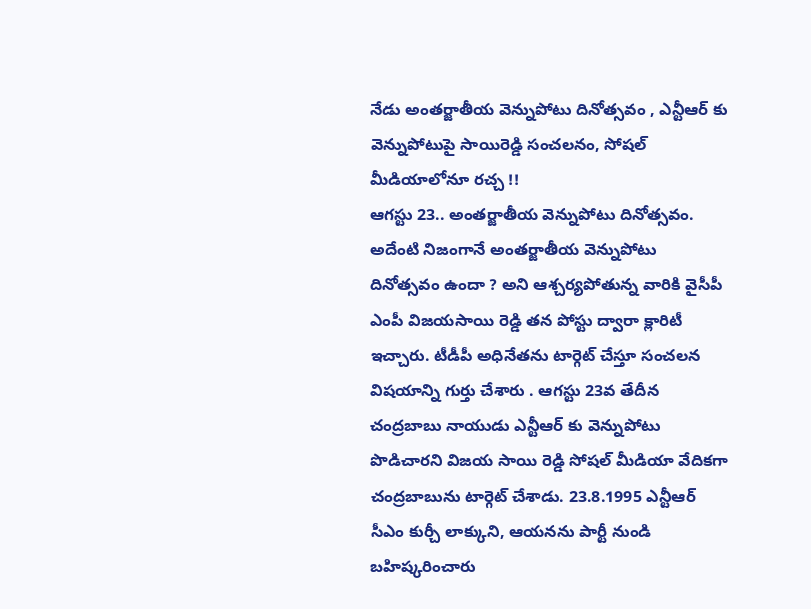నేడు అంతర్జాతీయ వెన్నుపోటు దినోత్సవం , ఎన్టీఆర్ కు వెన్నుపోటుపై సాయిరెడ్డి సంచలనం, సోషల్ మీడియాలోనూ రచ్చ !!
ఆగస్టు 23.. అంతర్జాతీయ వెన్నుపోటు దినోత్సవం. అదేంటి నిజంగానే అంతర్జాతీయ వెన్నుపోటు దినోత్సవం ఉందా ? అని ఆశ్చర్యపోతున్న వారికి వైసీపీ ఎంపీ విజయసాయి రెడ్డి తన పోస్టు ద్వారా క్లారిటీ ఇచ్చారు. టీడీపీ అధినేతను టార్గెట్ చేస్తూ సంచలన విషయాన్ని గుర్తు చేశారు . ఆగస్టు 23వ తేదీన చంద్రబాబు నాయుడు ఎన్టీఆర్ కు వెన్నుపోటు పొడిచారని విజయ సాయి రెడ్డి సోషల్ మీడియా వేదికగా చంద్రబాబును టార్గెట్ చేశాడు. 23.8.1995 ఎన్టీఆర్ సీఎం కుర్చీ లాక్కుని, ఆయనను పార్టీ నుండి బహిష్కరించారు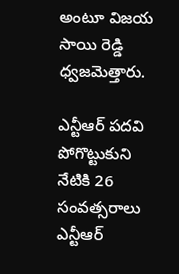అంటూ విజయ సాయి రెడ్డి ధ్వజమెత్తారు.

ఎన్టీఆర్ పదవి పోగొట్టుకుని నేటికి 26 సంవత్సరాలు
ఎన్టీఆర్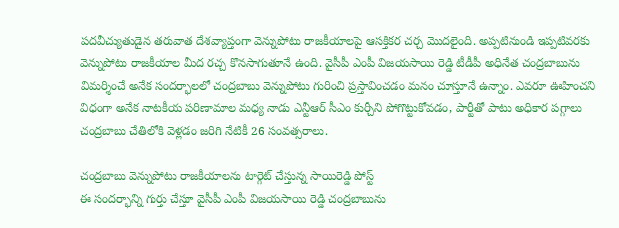పదవీచ్యుతుడైన తరువాత దేశవ్యాప్తంగా వెన్నుపోటు రాజకీయాలపై ఆసక్తికర చర్చ మొదలైంది. అప్పటినుండి ఇప్పటివరకు వెన్నుపోటు రాజకీయాల మీద రచ్చ కొనసాగుతూనే ఉంది. వైసీపీ ఎంపీ విజయసాయి రెడ్డి టీడీపీ అధినేత చంద్రబాబును విమర్శించే అనేక సందర్భాలలో చంద్రబాబు వెన్నుపోటు గురించి ప్రస్తావించడం మనం చూస్తూనే ఉన్నాం. ఎవరూ ఊహించని విధంగా అనేక నాటకీయ పరిణామాల మధ్య నాడు ఎన్టీఆర్ సీఎం కుర్చీని పోగొట్టుకోవడం, పార్టీతో పాటు అధికార పగ్గాలు చంద్రబాబు చేతిలోకి వెళ్లడం జరిగి నేటికీ 26 సంవత్సరాలు.

చంద్రబాబు వెన్నుపోటు రాజకీయాలను టార్గెట్ చేస్తున్న సాయిరెడ్డి పోస్ట్
ఈ సందర్భాన్ని గుర్తు చేస్తూ వైసీపీ ఎంపీ విజయసాయి రెడ్డి చంద్రబాబును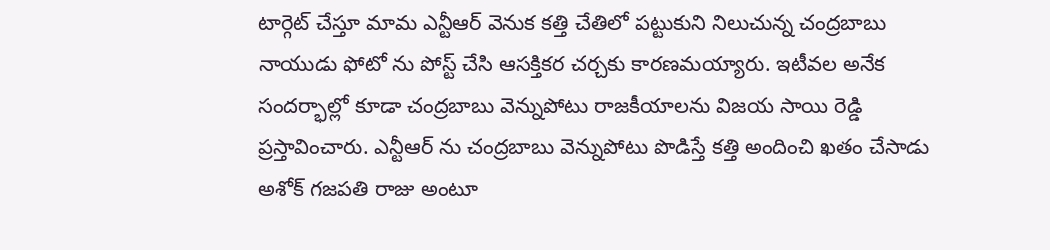టార్గెట్ చేస్తూ మామ ఎన్టీఆర్ వెనుక కత్తి చేతిలో పట్టుకుని నిలుచున్న చంద్రబాబు నాయుడు ఫోటో ను పోస్ట్ చేసి ఆసక్తికర చర్చకు కారణమయ్యారు. ఇటీవల అనేక సందర్భాల్లో కూడా చంద్రబాబు వెన్నుపోటు రాజకీయాలను విజయ సాయి రెడ్డి ప్రస్తావించారు. ఎన్టీఆర్ ను చంద్రబాబు వెన్నుపోటు పొడిస్తే కత్తి అందించి ఖతం చేసాడు అశోక్ గజపతి రాజు అంటూ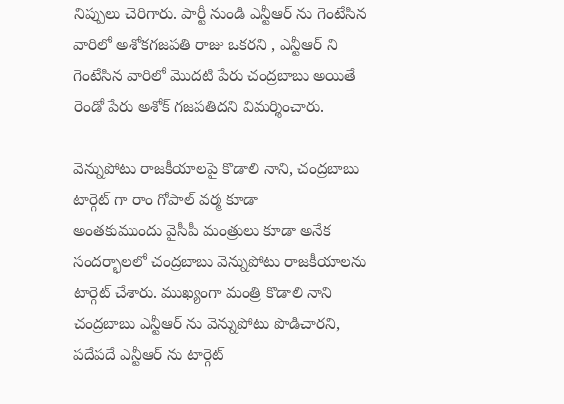నిప్పులు చెరిగారు. పార్టీ నుండి ఎన్టీఆర్ ను గెంటేసిన వారిలో అశోకగజపతి రాజు ఒకరని , ఎన్టీఆర్ ని గెంటేసిన వారిలో మొదటి పేరు చంద్రబాబు అయితే రెండో పేరు అశోక్ గజపతిదని విమర్శించారు.

వెన్నుపోటు రాజకీయాలపై కొడాలి నాని, చంద్రబాబు టార్గెట్ గా రాం గోపాల్ వర్మ కూడా
అంతకుముందు వైసీపీ మంత్రులు కూడా అనేక సందర్భాలలో చంద్రబాబు వెన్నుపోటు రాజకీయాలను టార్గెట్ చేశారు. ముఖ్యంగా మంత్రి కొడాలి నాని చంద్రబాబు ఎన్టీఆర్ ను వెన్నుపోటు పొడిచారని, పదేపదే ఎన్టీఆర్ ను టార్గెట్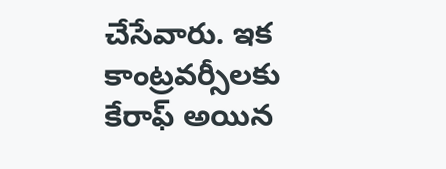చేసేవారు. ఇక కాంట్రవర్సీలకు కేరాఫ్ అయిన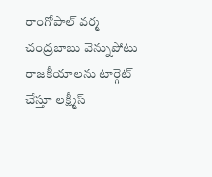రాంగోపాల్ వర్మ చంద్రబాబు వెన్నుపోటు రాజకీయాలను టార్గెట్ చేస్తూ లక్ష్మీస్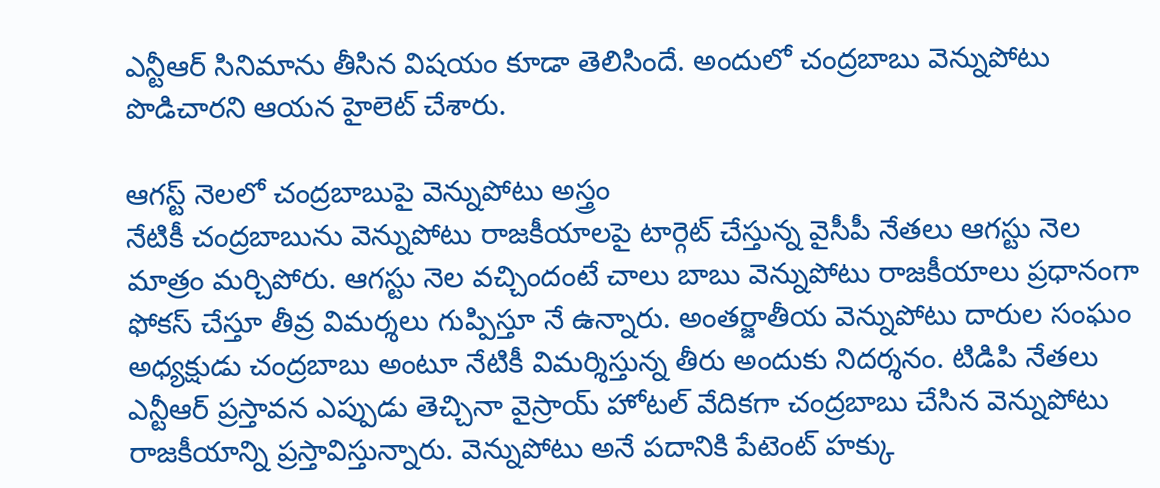ఎన్టీఆర్ సినిమాను తీసిన విషయం కూడా తెలిసిందే. అందులో చంద్రబాబు వెన్నుపోటు పొడిచారని ఆయన హైలెట్ చేశారు.

ఆగస్ట్ నెలలో చంద్రబాబుపై వెన్నుపోటు అస్త్రం
నేటికీ చంద్రబాబును వెన్నుపోటు రాజకీయాలపై టార్గెట్ చేస్తున్న వైసీపీ నేతలు ఆగస్టు నెల మాత్రం మర్చిపోరు. ఆగస్టు నెల వచ్చిందంటే చాలు బాబు వెన్నుపోటు రాజకీయాలు ప్రధానంగా ఫోకస్ చేస్తూ తీవ్ర విమర్శలు గుప్పిస్తూ నే ఉన్నారు. అంతర్జాతీయ వెన్నుపోటు దారుల సంఘం అధ్యక్షుడు చంద్రబాబు అంటూ నేటికీ విమర్శిస్తున్న తీరు అందుకు నిదర్శనం. టిడిపి నేతలు ఎన్టీఆర్ ప్రస్తావన ఎప్పుడు తెచ్చినా వైస్రాయ్ హోటల్ వేదికగా చంద్రబాబు చేసిన వెన్నుపోటు రాజకీయాన్ని ప్రస్తావిస్తున్నారు. వెన్నుపోటు అనే పదానికి పేటెంట్ హక్కు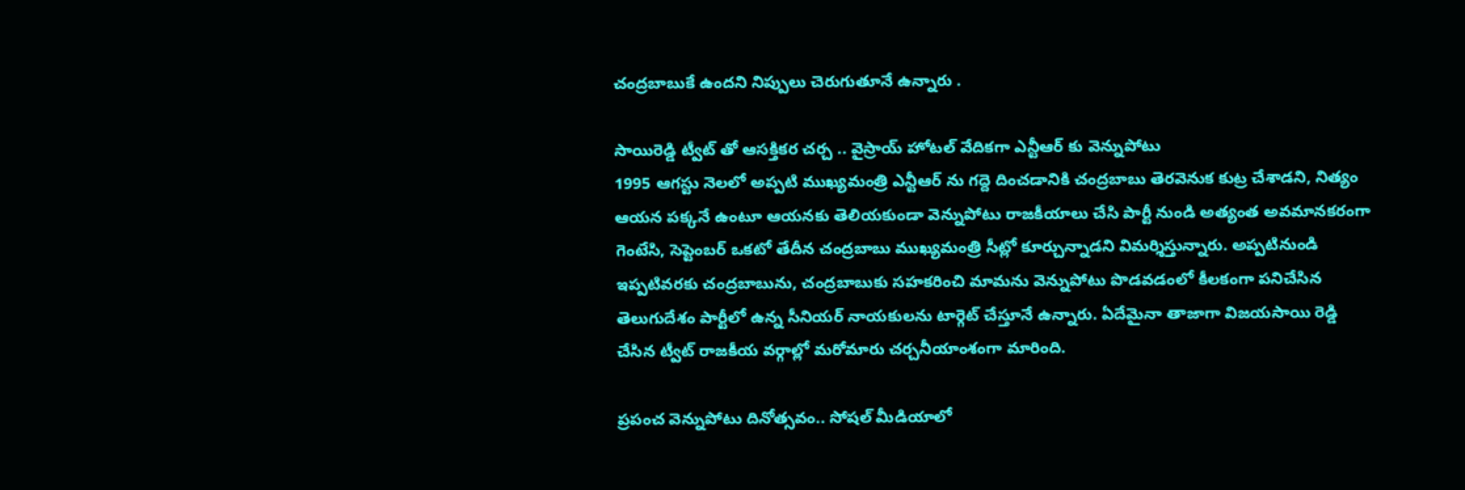చంద్రబాబుకే ఉందని నిప్పులు చెరుగుతూనే ఉన్నారు .

సాయిరెడ్డి ట్వీట్ తో ఆసక్తికర చర్చ .. వైస్రాయ్ హోటల్ వేదికగా ఎన్టీఆర్ కు వెన్నుపోటు
1995 ఆగస్టు నెలలో అప్పటి ముఖ్యమంత్రి ఎన్టీఆర్ ను గద్దె దించడానికి చంద్రబాబు తెరవెనుక కుట్ర చేశాడని, నిత్యం ఆయన పక్కనే ఉంటూ ఆయనకు తెలియకుండా వెన్నుపోటు రాజకీయాలు చేసి పార్టీ నుండి అత్యంత అవమానకరంగా గెంటేసి, సెప్టెంబర్ ఒకటో తేదీన చంద్రబాబు ముఖ్యమంత్రి సీట్లో కూర్చున్నాడని విమర్శిస్తున్నారు. అప్పటినుండి ఇప్పటివరకు చంద్రబాబును, చంద్రబాబుకు సహకరించి మామను వెన్నుపోటు పొడవడంలో కీలకంగా పనిచేసిన తెలుగుదేశం పార్టీలో ఉన్న సీనియర్ నాయకులను టార్గెట్ చేస్తూనే ఉన్నారు. ఏదేమైనా తాజాగా విజయసాయి రెడ్డి చేసిన ట్వీట్ రాజకీయ వర్గాల్లో మరోమారు చర్చనీయాంశంగా మారింది.

ప్రపంచ వెన్నుపోటు దినోత్సవం.. సోషల్ మీడియాలో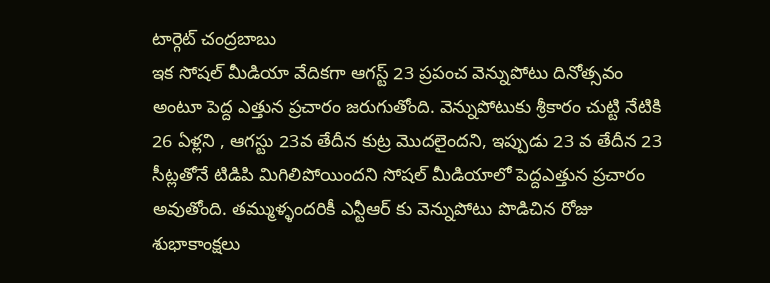టార్గెట్ చంద్రబాబు
ఇక సోషల్ మీడియా వేదికగా ఆగస్ట్ 23 ప్రపంచ వెన్నుపోటు దినోత్సవం అంటూ పెద్ద ఎత్తున ప్రచారం జరుగుతోంది. వెన్నుపోటుకు శ్రీకారం చుట్టి నేటికి 26 ఏళ్లని , ఆగస్టు 23వ తేదీన కుట్ర మొదలైందని, ఇప్పుడు 23 వ తేదీన 23 సీట్లతోనే టిడిపి మిగిలిపోయిందని సోషల్ మీడియాలో పెద్దఎత్తున ప్రచారం అవుతోంది. తమ్ముళ్ళందరికీ ఎన్టీఆర్ కు వెన్నుపోటు పొడిచిన రోజు శుభాకాంక్షలు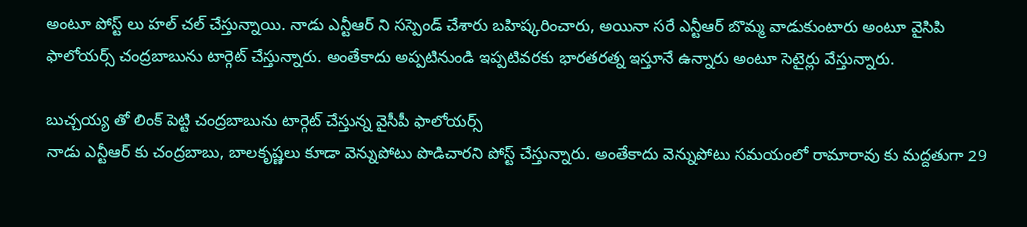అంటూ పోస్ట్ లు హల్ చల్ చేస్తున్నాయి. నాడు ఎన్టీఆర్ ని సస్పెండ్ చేశారు బహిష్కరించారు, అయినా సరే ఎన్టీఆర్ బొమ్మ వాడుకుంటారు అంటూ వైసిపి ఫాలోయర్స్ చంద్రబాబును టార్గెట్ చేస్తున్నారు. అంతేకాదు అప్పటినుండి ఇప్పటివరకు భారతరత్న ఇస్తూనే ఉన్నారు అంటూ సెటైర్లు వేస్తున్నారు.

బుచ్చయ్య తో లింక్ పెట్టి చంద్రబాబును టార్గెట్ చేస్తున్న వైసీపీ ఫాలోయర్స్
నాడు ఎన్టీఆర్ కు చంద్రబాబు, బాలకృష్ణలు కూడా వెన్నుపోటు పొడిచారని పోస్ట్ చేస్తున్నారు. అంతేకాదు వెన్నుపోటు సమయంలో రామారావు కు మద్దతుగా 29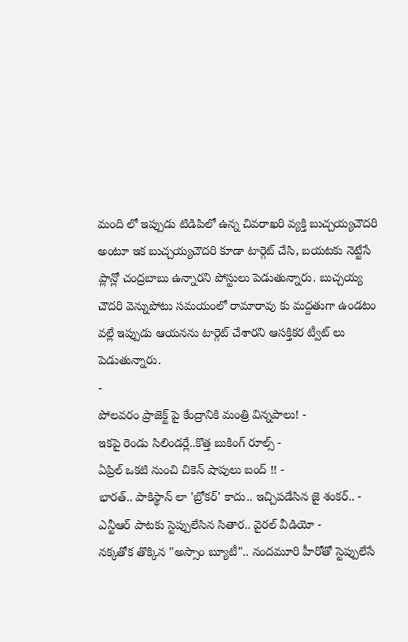మంది లో ఇప్పుడు టిడిపిలో ఉన్న చివరాఖరి వ్యక్తి బుచ్చయ్యచౌదరి అంటూ ఇక బుచ్చయ్యచౌదరి కూడా టార్గెట్ చేసి, బయటకు నెట్టేసే ప్లాన్లో చంద్రబాబు ఉన్నారని పోస్టులు పెడుతున్నారు. బుచ్చయ్య చౌదరి వెన్నుపోటు సమయంలో రామారావు కు మద్దతుగా ఉండటం వల్లే ఇప్పుడు ఆయనను టార్గెట్ చేశారని ఆసక్తికర ట్వీట్ లు పెడుతున్నారు.
-
పోలవరం ప్రాజెక్ట్ పై కేంద్రానికి మంత్రి విన్నపాలు! -
ఇకపై రెండు సిలిండర్లే..కొత్త బుకింగ్ రూల్స్ -
ఏప్రిల్ ఒకటి నుంచి చికెన్ షాపులు బంద్ !! -
భారత్.. పాకిస్థాన్ లా 'బ్రోకర్' కాదు.. ఇచ్చిపడేసిన జై శంకర్.. -
ఎన్టీఆర్ పాటకు స్టెప్పులేసిన సితార.. వైరల్ వీడియో -
నక్కతోక తొక్కిన "అస్సాం బ్యూటీ".. నందమూరి హీరోతో స్టెప్పులేసే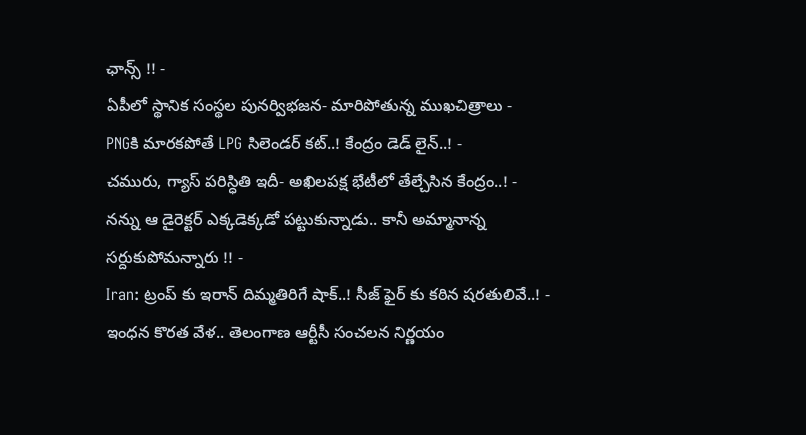ఛాన్స్ !! -
ఏపీలో స్థానిక సంస్థల పునర్విభజన- మారిపోతున్న ముఖచిత్రాలు -
PNGకి మారకపోతే LPG సిలెండర్ కట్..! కేంద్రం డెడ్ లైన్..! -
చమురు, గ్యాస్ పరిస్ధితి ఇదీ- అఖిలపక్ష భేటీలో తేల్చేసిన కేంద్రం..! -
నన్ను ఆ డైరెక్టర్ ఎక్కడెక్కడో పట్టుకున్నాడు.. కానీ అమ్మానాన్న సర్దుకుపోమన్నారు !! -
Iran: ట్రంప్ కు ఇరాన్ దిమ్మతిరిగే షాక్..! సీజ్ ఫైర్ కు కఠిన షరతులివే..! -
ఇంధన కొరత వేళ.. తెలంగాణ ఆర్టీసీ సంచలన నిర్ణయం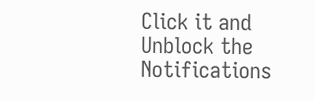Click it and Unblock the Notifications